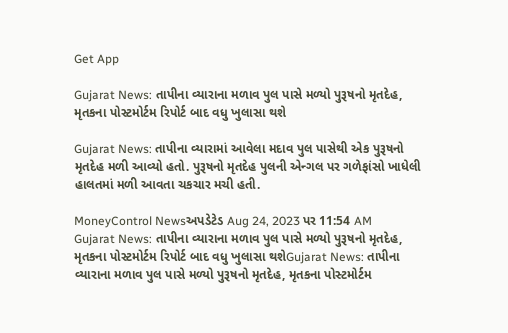Get App

Gujarat News: તાપીના વ્યારાના મળાવ પુલ પાસે મળ્યો પુરૂષનો મૃતદેહ, મૃતકના પોસ્ટમોર્ટમ રિપોર્ટ બાદ વધુ ખુલાસા થશે

Gujarat News: તાપીના વ્યારામાં આવેલા મદાવ પુલ પાસેથી એક પુરૂષનો મૃતદેહ મળી આવ્યો હતો. પુરૂષનો મૃતદેહ પુલની એન્ગલ પર ગળેફાંસો ખાધેલી હાલતમાં મળી આવતા ચકચાર મચી હતી.

MoneyControl Newsઅપડેટેડ Aug 24, 2023 પર 11:54 AM
Gujarat News: તાપીના વ્યારાના મળાવ પુલ પાસે મળ્યો પુરૂષનો મૃતદેહ, મૃતકના પોસ્ટમોર્ટમ રિપોર્ટ બાદ વધુ ખુલાસા થશેGujarat News: તાપીના વ્યારાના મળાવ પુલ પાસે મળ્યો પુરૂષનો મૃતદેહ, મૃતકના પોસ્ટમોર્ટમ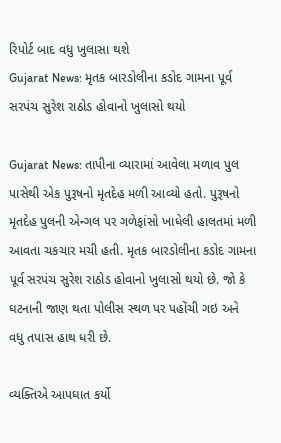રિપોર્ટ બાદ વધુ ખુલાસા થશે
Gujarat News: મૃતક બારડોલીના કડોદ ગામના પૂર્વ સરપંચ સુરેશ રાઠોડ હોવાનો ખુલાસો થયો

Gujarat News: તાપીના વ્યારામાં આવેલા મળાવ પુલ પાસેથી એક પુરૂષનો મૃતદેહ મળી આવ્યો હતો. પુરૂષનો મૃતદેહ પુલની એન્ગલ પર ગળેફાંસો ખાધેલી હાલતમાં મળી આવતા ચકચાર મચી હતી. મૃતક બારડોલીના કડોદ ગામના પૂર્વ સરપંચ સુરેશ રાઠોડ હોવાનો ખુલાસો થયો છે. જો કે ઘટનાની જાણ થતા પોલીસ સ્થળ પર પહોંચી ગઇ અને વધુ તપાસ હાથ ધરી છે.

વ્યક્તિએ આપઘાત કર્યો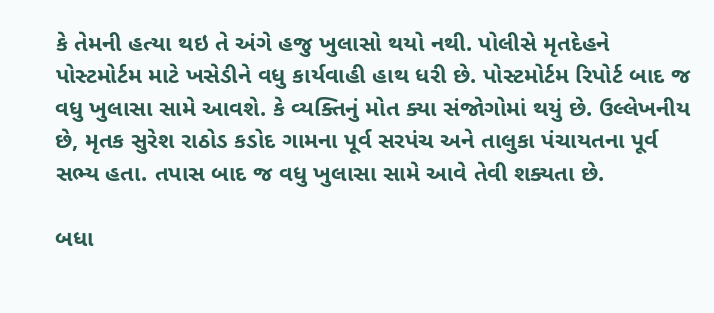કે તેમની હત્યા થઇ તે અંગે હજુ ખુલાસો થયો નથી. પોલીસે મૃતદેહને પોસ્ટમોર્ટમ માટે ખસેડીને વધુ કાર્યવાહી હાથ ધરી છે. પોસ્ટમોર્ટમ રિપોર્ટ બાદ જ વધુ ખુલાસા સામે આવશે. કે વ્યક્તિનું મોત ક્યા સંજોગોમાં થયું છે. ઉલ્લેખનીય છે, મૃતક સુરેશ રાઠોડ કડોદ ગામના પૂર્વ સરપંચ અને તાલુકા પંચાયતના પૂર્વ સભ્ય હતા. તપાસ બાદ જ વધુ ખુલાસા સામે આવે તેવી શક્યતા છે.

બધા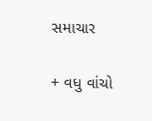સમાચાર

+ વધુ વાંચો